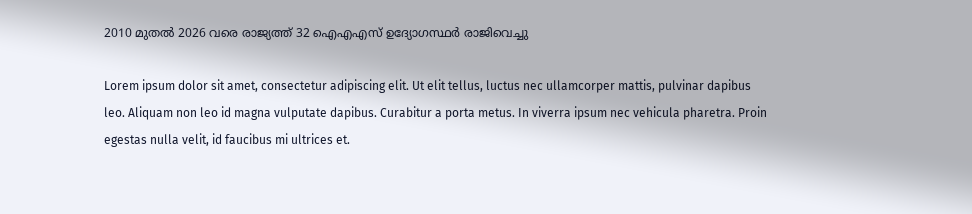2010 മുതൽ 2026 വരെ രാജ്യത്ത് 32 ഐഎഎസ് ഉദ്യോഗസ്ഥർ രാജിവെച്ചു

Lorem ipsum dolor sit amet, consectetur adipiscing elit. Ut elit tellus, luctus nec ullamcorper mattis, pulvinar dapibus leo. Aliquam non leo id magna vulputate dapibus. Curabitur a porta metus. In viverra ipsum nec vehicula pharetra. Proin egestas nulla velit, id faucibus mi ultrices et.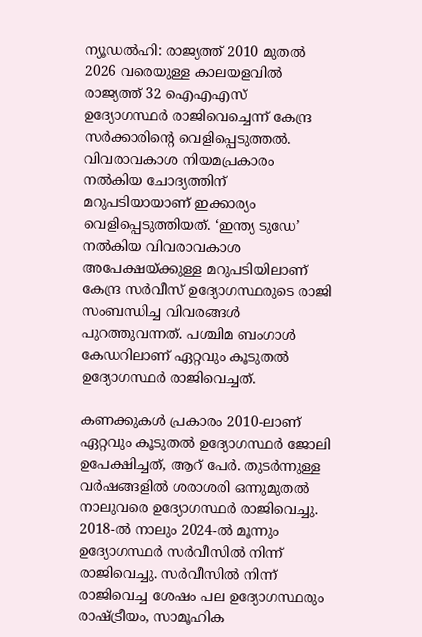ന്യൂഡൽഹി: രാജ്യത്ത് 2010 മുതൽ 2026 വരെയുള്ള കാലയളവിൽ രാജ്യത്ത് 32 ഐഎഎസ് ഉദ്യോഗസ്ഥർ രാജിവെച്ചെന്ന് കേന്ദ്ര സർക്കാരിൻ്റെ വെളിപ്പെടുത്തൽ. വിവരാവകാശ നിയമപ്രകാരം നൽകിയ ചോദ്യത്തിന് മറുപടിയായാണ് ഇക്കാര്യം വെളിപ്പെടുത്തിയത്. ‘ഇന്ത്യ ടുഡേ’ നൽകിയ വിവരാവകാശ അപേക്ഷയ്ക്കുള്ള മറുപടിയിലാണ് കേന്ദ്ര സർവീസ് ഉദ്യോഗസ്ഥരുടെ രാജി സംബന്ധിച്ച വിവരങ്ങൾ പുറത്തുവന്നത്. പശ്ചിമ ബംഗാൾ കേഡറിലാണ് ഏറ്റവും കൂടുതൽ ഉദ്യോഗസ്ഥർ രാജിവെച്ചത്.

കണക്കുകൾ പ്രകാരം 2010-ലാണ് ഏറ്റവും കൂടുതൽ ഉദ്യോഗസ്ഥർ ജോലി ഉപേക്ഷിച്ചത്, ആറ് പേർ. തുടർന്നുള്ള വർഷങ്ങളിൽ ശരാശരി ഒന്നുമുതൽ നാലുവരെ ഉദ്യോഗസ്ഥർ രാജിവെച്ചു. 2018-ൽ നാലും 2024-ൽ മൂന്നും ഉദ്യോഗസ്ഥർ സർവീസിൽ നിന്ന് രാജിവെച്ചു. സർവീസിൽ നിന്ന് രാജിവെച്ച ശേഷം പല ഉദ്യോഗസ്ഥരും രാഷ്ട്രീയം, സാമൂഹിക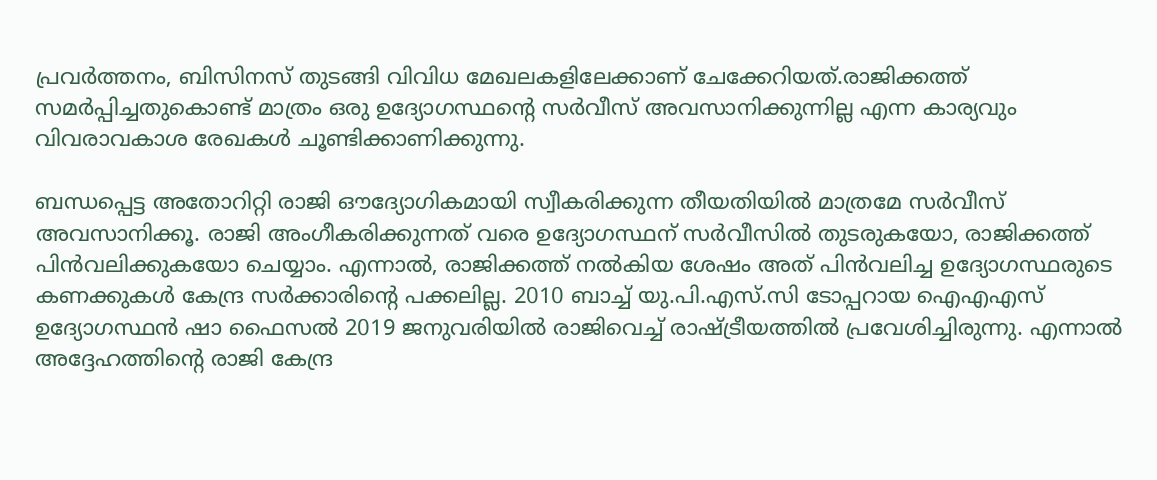പ്രവർത്തനം, ബിസിനസ് തുടങ്ങി വിവിധ മേഖലകളിലേക്കാണ് ചേക്കേറിയത്.രാജിക്കത്ത് സമർപ്പിച്ചതുകൊണ്ട് മാത്രം ഒരു ഉദ്യോഗസ്ഥന്റെ സർവീസ് അവസാനിക്കുന്നില്ല എന്ന കാര്യവും വിവരാവകാശ രേഖകൾ ചൂണ്ടിക്കാണിക്കുന്നു.

ബന്ധപ്പെട്ട അതോറിറ്റി രാജി ഔദ്യോഗികമായി സ്വീകരിക്കുന്ന തീയതിയിൽ മാത്രമേ സർവീസ് അവസാനിക്കൂ. രാജി അംഗീകരിക്കുന്നത് വരെ ഉദ്യോഗസ്ഥന് സർവീസിൽ തുടരുകയോ, രാജിക്കത്ത് പിൻവലിക്കുകയോ ചെയ്യാം. എന്നാൽ, രാജിക്കത്ത് നൽകിയ ശേഷം അത് പിൻവലിച്ച ഉദ്യോഗസ്ഥരുടെ കണക്കുകൾ കേന്ദ്ര സർക്കാരിന്റെ പക്കലില്ല. 2010 ബാച്ച് യു.പി.എസ്.സി ടോപ്പറായ ഐഎഎസ് ഉദ്യോഗസ്ഥൻ ഷാ ഫൈസൽ 2019 ജനുവരിയിൽ രാജിവെച്ച് രാഷ്ട്രീയത്തിൽ പ്രവേശിച്ചിരുന്നു. എന്നാൽ അദ്ദേഹത്തിന്റെ രാജി കേന്ദ്ര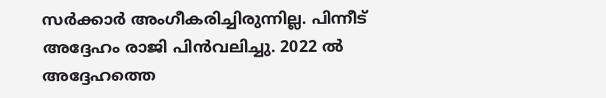സർക്കാർ അംഗീകരിച്ചിരുന്നില്ല. പിന്നീട് അദ്ദേഹം രാജി പിൻവലിച്ചു. 2022 ൽ അദ്ദേഹത്തെ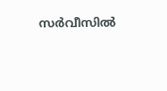സർവീസിൽ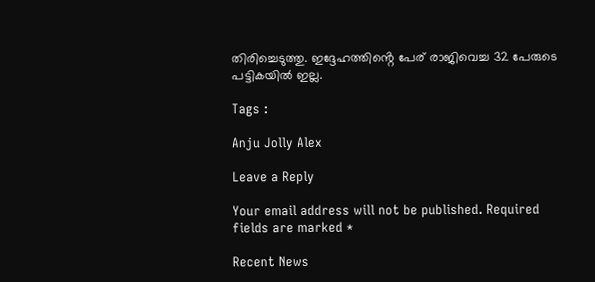തിരിച്ചെടുത്തു. ഇദ്ദേഹത്തിൻ്റെ പേര് രാജിവെച്ച 32 പേരുടെ പട്ടികയിൽ ഇല്ല.

Tags :

Anju Jolly Alex

Leave a Reply

Your email address will not be published. Required fields are marked *

Recent News